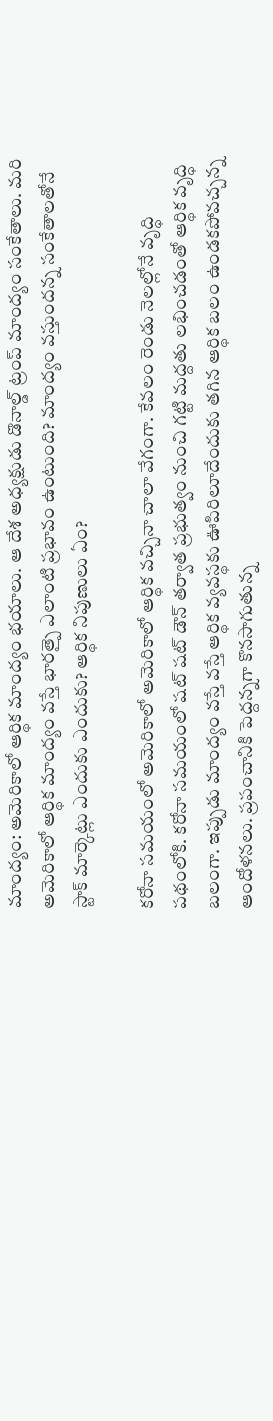మాంద్యం: అమెరికాలో ఆర్థిక మాంద్యం భయాలు. ఆ దేశ అధ్యక్షుడు డొనాల్డ్ ట్రంప్ మాంద్యం సంకేతాలు. మరి అమెరికాలో ఆర్థిక మాంద్యం వస్తే భారత్పై ఎలాంటి ప్రభావం ఉంటుంది? మాంద్యం వస్తుందన్న సంకేతాలతోనే స్టాక్ మార్కెట్లు ఎందుకు ఎందుకు? ఆర్థిక నిపుణులు ఏం?

కరోనా సమయంలో అమెరికాలో అమెరికాలో ఆర్థిక వచ్చినా చాలా వేగంగా. కేవలం రెండు నెలల్లోనే వృద్ధి పథంలోకి. కరోనా సమయంలో షట్ షట్ డౌన్ తర్వాత ప్రభుత్వం నుంచి గట్టి మద్దతు లభించడంతో ఆర్థిక వృద్ధి బలంగా. ఇప్పుడు మాంద్యం వస్తే వస్తే ఆర్థిక వ్యవస్థకు ఊపిరిలూదేందుకు తగిన ఆర్థిక బలం ఉండకపోవచ్చన్న ఆందోళనలు. ప్రపంచానికి పెద్దన్నగా కొనసాగుతున్న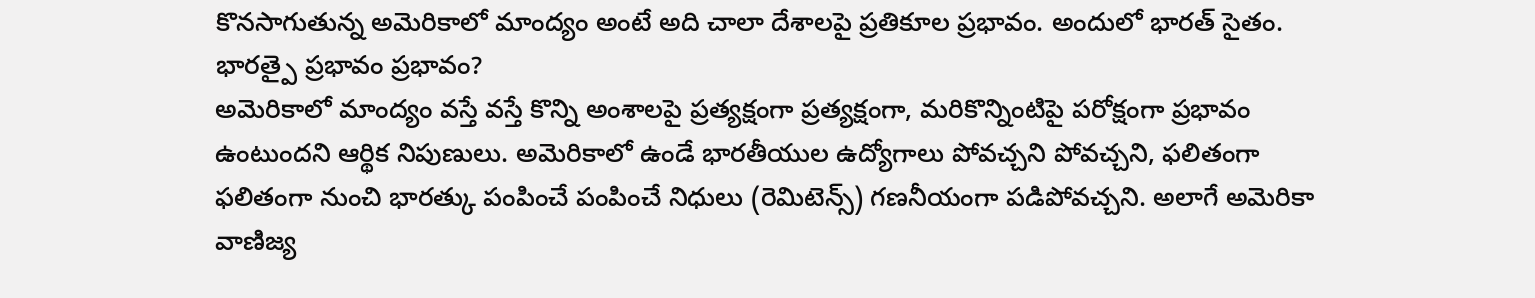కొనసాగుతున్న అమెరికాలో మాంద్యం అంటే అది చాలా దేశాలపై ప్రతికూల ప్రభావం. అందులో భారత్ సైతం.
భారత్పై ప్రభావం ప్రభావం?
అమెరికాలో మాంద్యం వస్తే వస్తే కొన్ని అంశాలపై ప్రత్యక్షంగా ప్రత్యక్షంగా, మరికొన్నింటిపై పరోక్షంగా ప్రభావం ఉంటుందని ఆర్థిక నిపుణులు. అమెరికాలో ఉండే భారతీయుల ఉద్యోగాలు పోవచ్చని పోవచ్చని, ఫలితంగా ఫలితంగా నుంచి భారత్కు పంపించే పంపించే నిధులు (రెమిటెన్స్) గణనీయంగా పడిపోవచ్చని. అలాగే అమెరికా వాణిజ్య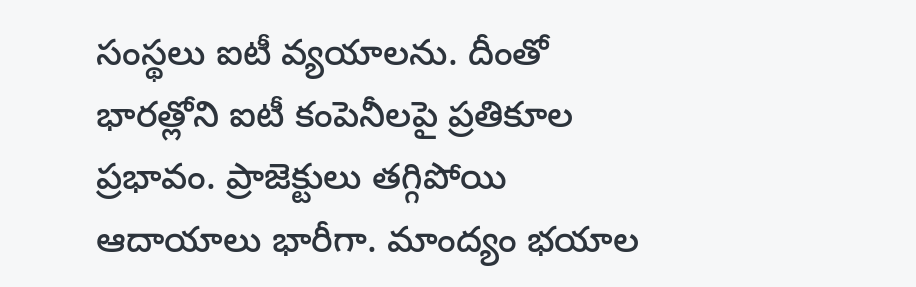సంస్థలు ఐటీ వ్యయాలను. దీంతో భారత్లోని ఐటీ కంపెనీలపై ప్రతికూల ప్రభావం. ప్రాజెక్టులు తగ్గిపోయి ఆదాయాలు భారీగా. మాంద్యం భయాల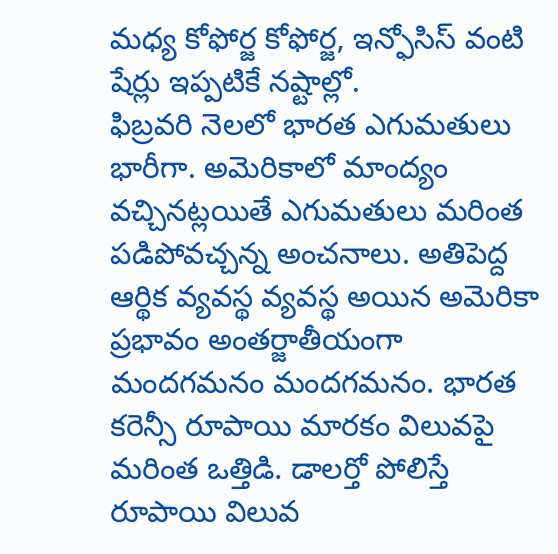మధ్య కోఫోర్జ కోఫోర్జ, ఇన్ఫోసిస్ వంటి షేర్లు ఇప్పటికే నష్టాల్లో.
ఫిబ్రవరి నెలలో భారత ఎగుమతులు భారీగా. అమెరికాలో మాంద్యం వచ్చినట్లయితే ఎగుమతులు మరింత పడిపోవచ్చన్న అంచనాలు. అతిపెద్ద ఆర్థిక వ్యవస్థ వ్యవస్థ అయిన అమెరికా ప్రభావం అంతర్జాతీయంగా మందగమనం మందగమనం. భారత కరెన్సీ రూపాయి మారకం విలువపై మరింత ఒత్తిడి. డాలర్తో పోలిస్తే రూపాయి విలువ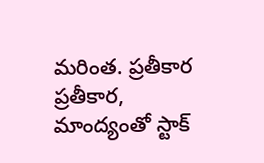మరింత. ప్రతీకార ప్రతీకార, మాంద్యంతో స్టాక్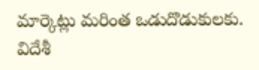మార్కెట్లు మరింత ఒడుదొడుకులకు. విదేశీ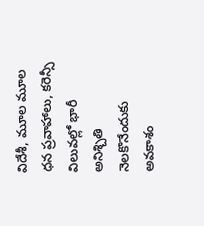విదేశీ, మూల మూల ధన ప్రవాహాలు, కరెన్సీ విలువల్లో భారీ అనిశ్చితి నెలకొనేందుకు అవకాశం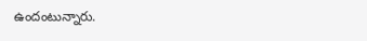ఉందంటున్నారు.